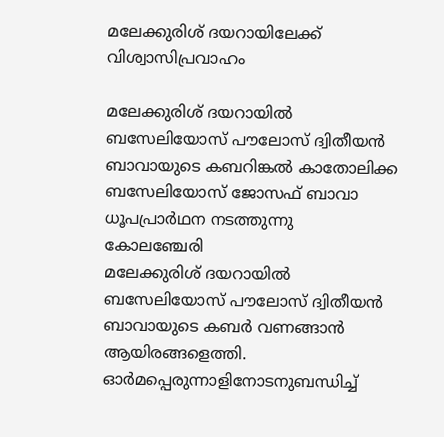മലേക്കുരിശ് ദയറായിലേക്ക് വിശ്വാസിപ്രവാഹം

മലേക്കുരിശ് ദയറായിൽ ബസേലിയോസ് പൗലോസ് ദ്വിതീയൻ ബാവായുടെ കബറിങ്കൽ കാതോലിക്ക ബസേലിയോസ് ജോസഫ് ബാവാ ധൂപപ്രാർഥന നടത്തുന്നു
കോലഞ്ചേരി
മലേക്കുരിശ് ദയറായിൽ ബസേലിയോസ് പൗലോസ് ദ്വിതീയൻ ബാവായുടെ കബർ വണങ്ങാൻ ആയിരങ്ങളെത്തി. ഓർമപ്പെരുന്നാളിനോടനുബന്ധിച്ച്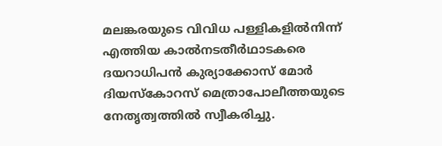മലങ്കരയുടെ വിവിധ പള്ളികളിൽനിന്ന് എത്തിയ കാൽനടതീർഥാടകരെ ദയറാധിപൻ കുര്യാക്കോസ് മോർ ദിയസ്കോറസ് മെത്രാപോലീത്തയുടെ നേതൃത്വത്തിൽ സ്വീകരിച്ചു.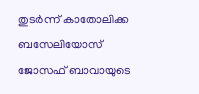തുടർന്ന് കാതോലിക്ക ബസേലിയോസ് ജോസഫ് ബാവായുടെ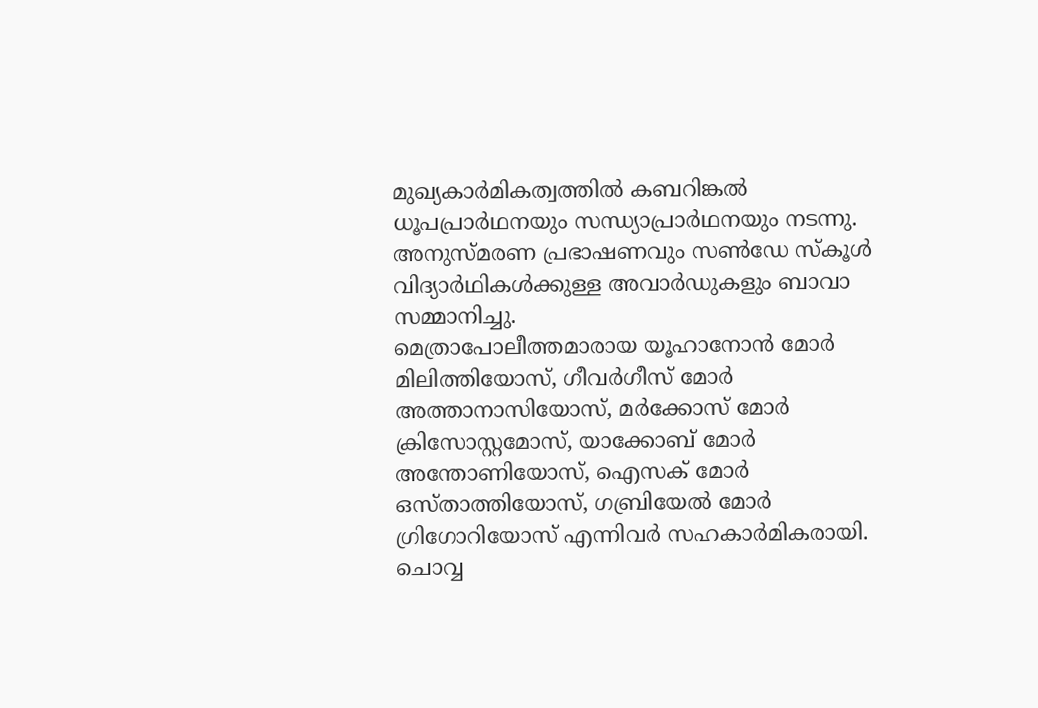മുഖ്യകാർമികത്വത്തിൽ കബറിങ്കൽ ധൂപപ്രാർഥനയും സന്ധ്യാപ്രാർഥനയും നടന്നു. അനുസ്മരണ പ്രഭാഷണവും സൺഡേ സ്കൂൾ വിദ്യാർഥികൾക്കുള്ള അവാർഡുകളും ബാവാ സമ്മാനിച്ചു.
മെത്രാപോലീത്തമാരായ യൂഹാനോൻ മോർ മിലിത്തിയോസ്, ഗീവർഗീസ് മോർ അത്താനാസിയോസ്, മർക്കോസ് മോർ ക്രിസോസ്റ്റമോസ്, യാക്കോബ് മോർ അന്തോണിയോസ്, ഐസക് മോർ ഒസ്താത്തിയോസ്, ഗബ്രിയേൽ മോർ ഗ്രിഗോറിയോസ് എന്നിവർ സഹകാർമികരായി.
ചൊവ്വ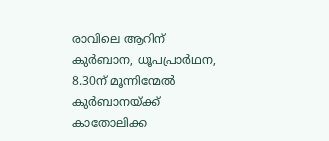രാവിലെ ആറിന് കുർബാന, ധൂപപ്രാർഥന, 8.30ന് മൂന്നിന്മേൽ കുർബാനയ്ക്ക് കാതോലിക്ക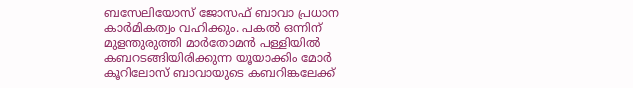ബസേലിയോസ് ജോസഫ് ബാവാ പ്രധാന കാർമികത്വം വഹിക്കും. പകൽ ഒന്നിന് മുളന്തുരുത്തി മാർതോമൻ പള്ളിയിൽ കബറടങ്ങിയിരിക്കുന്ന യൂയാക്കിം മോർ കൂറിലോസ് ബാവായുടെ കബറിങ്കലേക്ക്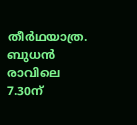തീർഥയാത്ര.
ബുധൻ രാവിലെ 7.30ന്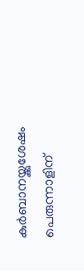കുർബാനയ്ക്കുശേഷം പെരുന്നാളിന്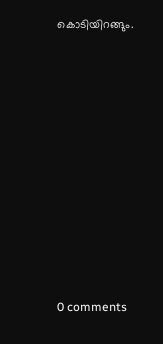കൊടിയിറങ്ങും.










0 comments